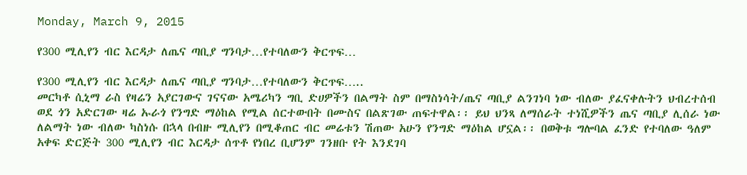Monday, March 9, 2015

የ300 ሚሊየን ብር እርዳታ ለጤና ጣቢያ ግንባታ…የተባለውን ቅርጥፍ…

የ300 ሚሊየን ብር እርዳታ ለጤና ጣቢያ ግንባታ…የተባለውን ቅርጥፍ…..
መርካቶ ሲኒማ ራስ የዛሬን አያርገውና ገናናው አሜሪካን ግቢ ድሀዎችን በልማት ስም በማስነሳት/ጤና ጣቢያ ልንገነባ ነው ብለው ያፈናቀሉትን ህብረተሰብ ወደ ጎን አድርገው ዛሬ ኡራጎ የንግድ ማዕከል የሚል ሰርተውበት በሙስና በልጽገው ጠፍተዋል፡፡ ይህ ህንጻ ለማሰራት ተነሺዎችን ጤና ጣቢያ ሊሰራ ነው ለልማት ነው ብለው ካስነሱ በኋላ በብዙ ሚሊየን በሚቆጠር ብር መሬቱን ሽጠው አሁን የንግድ ማዕከል ሆኗል፡፡ በወቅቱ ግሎባል ፈንድ የተባለው ዓለም አቀፍ ድርጅት 300 ሚሊየን ብር እርዳታ ሰጥቶ የነበረ ቢሆንም ገንዘቡ የት እንደገባ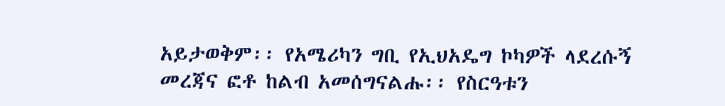አይታወቅም፡፡ የአሜሪካን ግቢ የኢህአዴግ ኮካዎች ላደረሱኝ መረጃና ፎቶ ከልብ አመሰግናልሑ፡፡ የስርዓቱን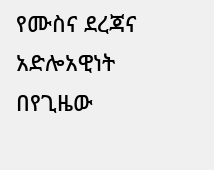የሙስና ደረጃና አድሎአዊነት በየጊዜው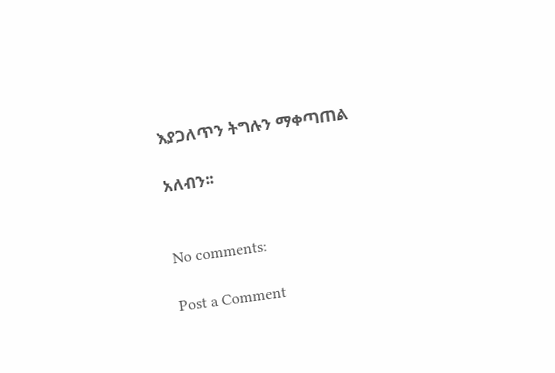እያጋለጥን ትግሉን ማቀጣጠል

አለብን፡፡


No comments:

Post a Comment